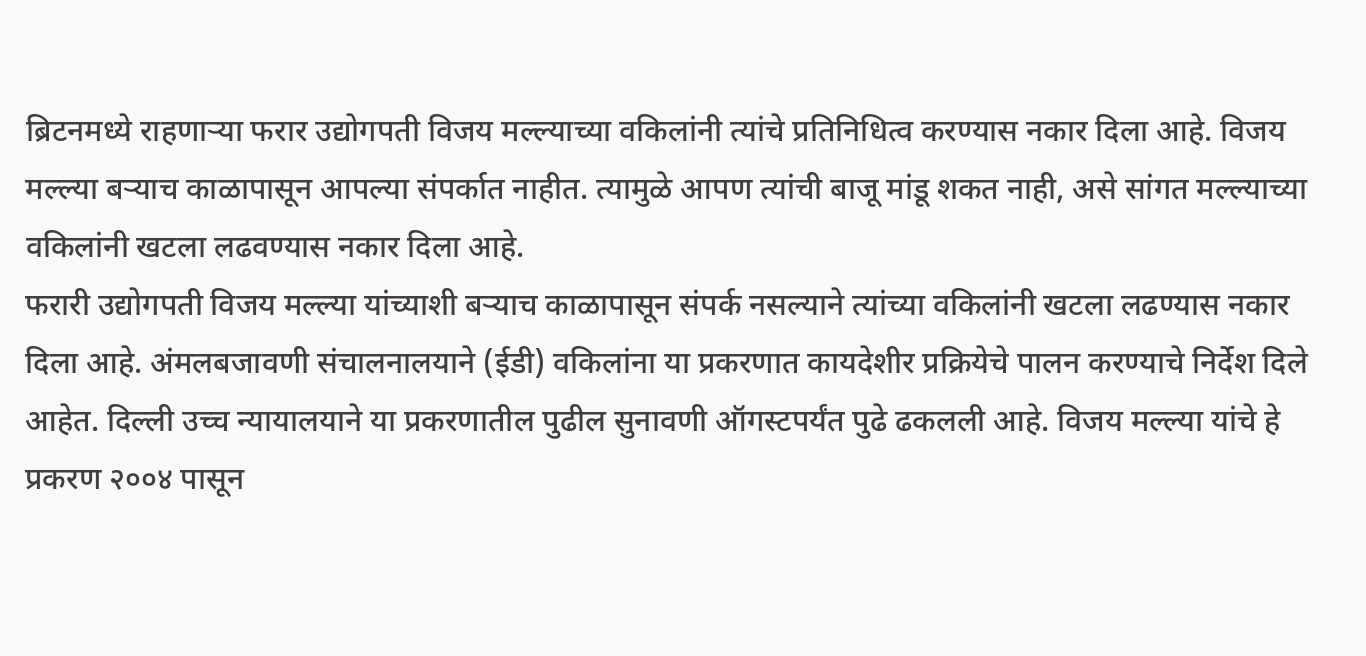ब्रिटनमध्ये राहणाऱ्या फरार उद्योगपती विजय मल्ल्याच्या वकिलांनी त्यांचे प्रतिनिधित्व करण्यास नकार दिला आहे. विजय मल्ल्या बऱ्याच काळापासून आपल्या संपर्कात नाहीत. त्यामुळे आपण त्यांची बाजू मांडू शकत नाही, असे सांगत मल्ल्याच्या वकिलांनी खटला लढवण्यास नकार दिला आहे.
फरारी उद्योगपती विजय मल्ल्या यांच्याशी बऱ्याच काळापासून संपर्क नसल्याने त्यांच्या वकिलांनी खटला लढण्यास नकार दिला आहे. अंमलबजावणी संचालनालयाने (ईडी) वकिलांना या प्रकरणात कायदेशीर प्रक्रियेचे पालन करण्याचे निर्देश दिले आहेत. दिल्ली उच्च न्यायालयाने या प्रकरणातील पुढील सुनावणी ऑगस्टपर्यंत पुढे ढकलली आहे. विजय मल्ल्या यांचे हे प्रकरण २००४ पासून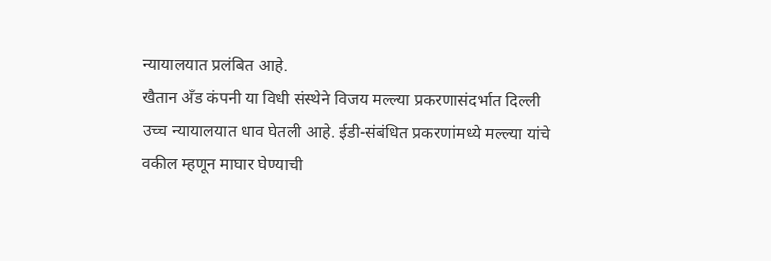न्यायालयात प्रलंबित आहे.
खैतान अँड कंपनी या विधी संस्थेने विजय मल्ल्या प्रकरणासंदर्भात दिल्ली उच्च न्यायालयात धाव घेतली आहे. ईडी-संबंधित प्रकरणांमध्ये मल्ल्या यांचे वकील म्हणून माघार घेण्याची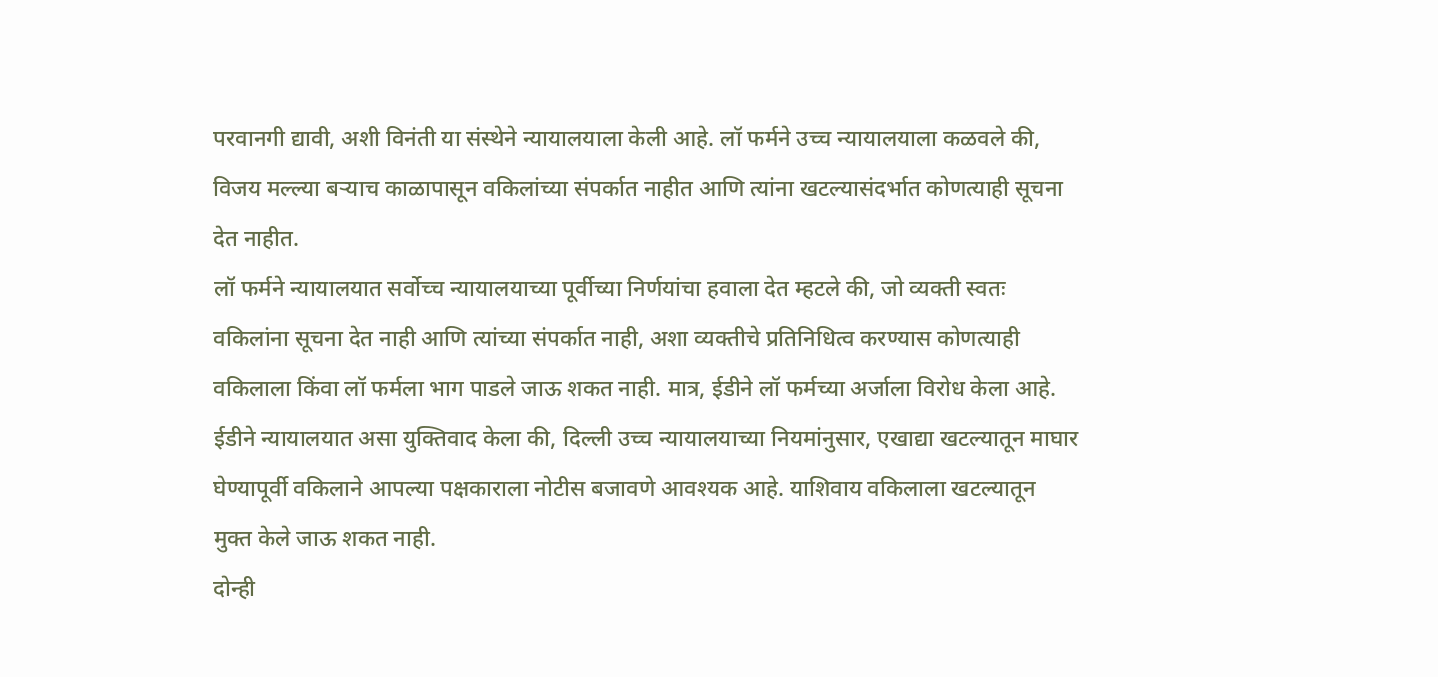परवानगी द्यावी, अशी विनंती या संस्थेने न्यायालयाला केली आहे. लॉ फर्मने उच्च न्यायालयाला कळवले की, विजय मल्ल्या बऱ्याच काळापासून वकिलांच्या संपर्कात नाहीत आणि त्यांना खटल्यासंदर्भात कोणत्याही सूचना देत नाहीत.
लॉ फर्मने न्यायालयात सर्वोच्च न्यायालयाच्या पूर्वीच्या निर्णयांचा हवाला देत म्हटले की, जो व्यक्ती स्वतः वकिलांना सूचना देत नाही आणि त्यांच्या संपर्कात नाही, अशा व्यक्तीचे प्रतिनिधित्व करण्यास कोणत्याही वकिलाला किंवा लॉ फर्मला भाग पाडले जाऊ शकत नाही. मात्र, ईडीने लॉ फर्मच्या अर्जाला विरोध केला आहे. ईडीने न्यायालयात असा युक्तिवाद केला की, दिल्ली उच्च न्यायालयाच्या नियमांनुसार, एखाद्या खटल्यातून माघार घेण्यापूर्वी वकिलाने आपल्या पक्षकाराला नोटीस बजावणे आवश्यक आहे. याशिवाय वकिलाला खटल्यातून मुक्त केले जाऊ शकत नाही.
दोन्ही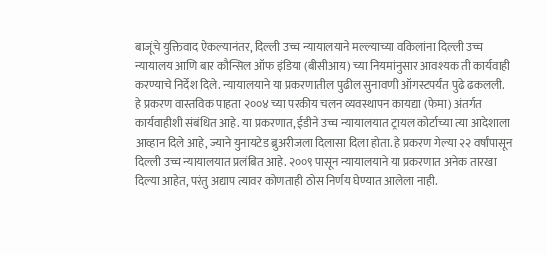बाजूंचे युक्तिवाद ऐकल्यानंतर, दिल्ली उच्च न्यायालयाने मल्ल्याच्या वकिलांना दिल्ली उच्च न्यायालय आणि बार कौन्सिल ऑफ इंडिया (बीसीआय) च्या नियमांनुसार आवश्यक ती कार्यवाही करण्याचे निर्देश दिले. न्यायालयाने या प्रकरणातील पुढील सुनावणी ऑगस्टपर्यंत पुढे ढकलली.
हे प्रकरण वास्तविक पाहता २००४ च्या परकीय चलन व्यवस्थापन कायद्या (फेमा) अंतर्गत कार्यवाहीशी संबंधित आहे. या प्रकरणात, ईडीने उच्च न्यायालयात ट्रायल कोर्टाच्या त्या आदेशाला आव्हान दिले आहे, ज्याने युनायटेड ब्रुअरीजला दिलासा दिला होता. हे प्रकरण गेल्या २२ वर्षांपासून दिल्ली उच्च न्यायालयात प्रलंबित आहे. २००९ पासून न्यायालयाने या प्रकरणात अनेक तारखा दिल्या आहेत, परंतु अद्याप त्यावर कोणताही ठोस निर्णय घेण्यात आलेला नाही.